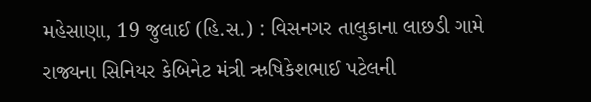મહેસાણા, 19 જુલાઈ (હિ.સ.) : વિસનગર તાલુકાના લાછડી ગામે રાજ્યના સિનિયર કેબિનેટ મંત્રી ઋષિકેશભાઈ પટેલની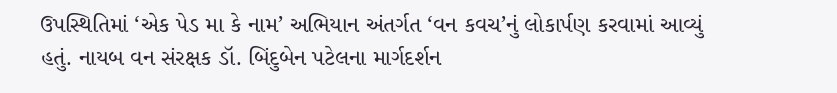ઉપસ્થિતિમાં ‘એક પેડ મા કે નામ’ અભિયાન અંતર્ગત ‘વન કવચ’નું લોકાર્પણ કરવામાં આવ્યું હતું. નાયબ વન સંરક્ષક ડૉ. બિંદુબેન પટેલના માર્ગદર્શન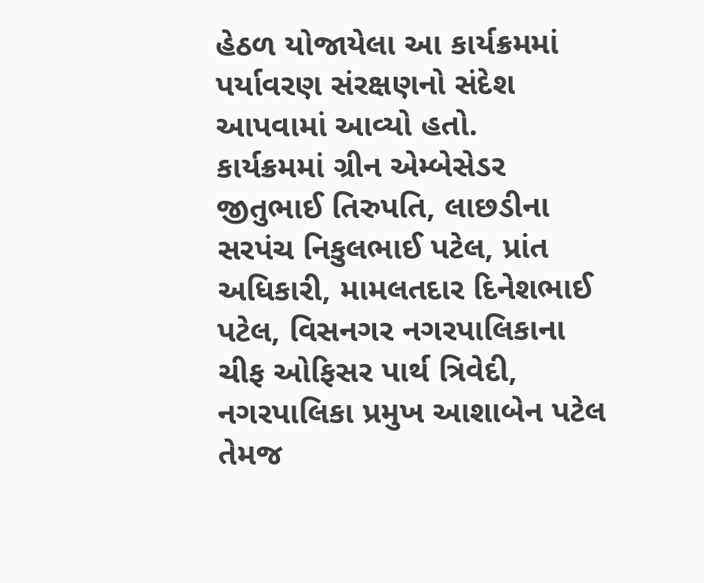હેઠળ યોજાયેલા આ કાર્યક્રમમાં પર્યાવરણ સંરક્ષણનો સંદેશ આપવામાં આવ્યો હતો.
કાર્યક્રમમાં ગ્રીન એમ્બેસેડર જીતુભાઈ તિરુપતિ, લાછડીના સરપંચ નિકુલભાઈ પટેલ, પ્રાંત અધિકારી, મામલતદાર દિનેશભાઈ પટેલ, વિસનગર નગરપાલિકાના ચીફ ઓફિસર પાર્થ ત્રિવેદી, નગરપાલિકા પ્રમુખ આશાબેન પટેલ તેમજ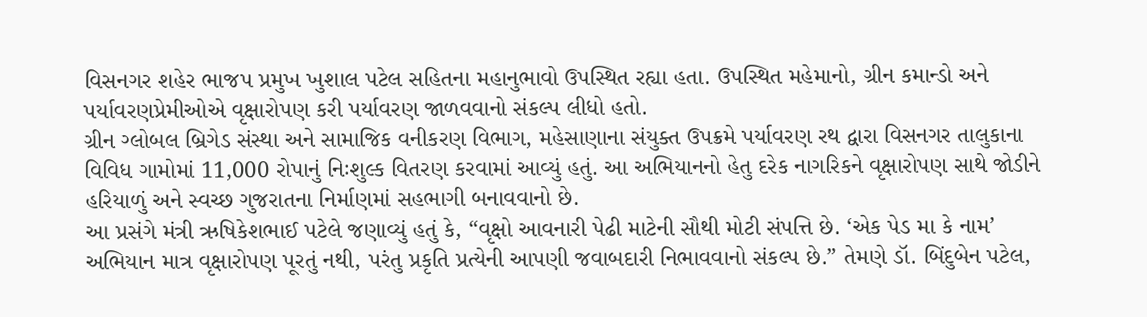વિસનગર શહેર ભાજપ પ્રમુખ ખુશાલ પટેલ સહિતના મહાનુભાવો ઉપસ્થિત રહ્યા હતા. ઉપસ્થિત મહેમાનો, ગ્રીન કમાન્ડો અને પર્યાવરણપ્રેમીઓએ વૃક્ષારોપણ કરી પર્યાવરણ જાળવવાનો સંકલ્પ લીધો હતો.
ગ્રીન ગ્લોબલ બ્રિગેડ સંસ્થા અને સામાજિક વનીકરણ વિભાગ, મહેસાણાના સંયુક્ત ઉપક્રમે પર્યાવરણ રથ દ્વારા વિસનગર તાલુકાના વિવિધ ગામોમાં 11,000 રોપાનું નિઃશુલ્ક વિતરણ કરવામાં આવ્યું હતું. આ અભિયાનનો હેતુ દરેક નાગરિકને વૃક્ષારોપણ સાથે જોડીને હરિયાળું અને સ્વચ્છ ગુજરાતના નિર્માણમાં સહભાગી બનાવવાનો છે.
આ પ્રસંગે મંત્રી ઋષિકેશભાઈ પટેલે જણાવ્યું હતું કે, “વૃક્ષો આવનારી પેઢી માટેની સૌથી મોટી સંપત્તિ છે. ‘એક પેડ મા કે નામ’ અભિયાન માત્ર વૃક્ષારોપણ પૂરતું નથી, પરંતુ પ્રકૃતિ પ્રત્યેની આપણી જવાબદારી નિભાવવાનો સંકલ્પ છે.” તેમણે ડૉ. બિંદુબેન પટેલ,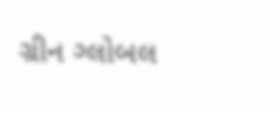ગ્રીન ગ્લોબલ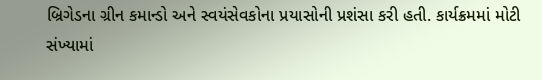બ્રિગેડના ગ્રીન કમાન્ડો અને સ્વયંસેવકોના પ્રયાસોની પ્રશંસા કરી હતી. કાર્યક્રમમાં મોટી સંખ્યામાં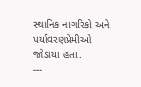સ્થાનિક નાગરિકો અને પર્યાવરણપ્રેમીઓ જોડાયા હતા.
---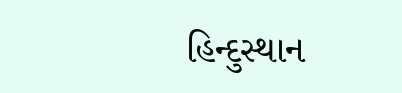હિન્દુસ્થાન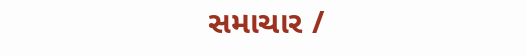સમાચાર /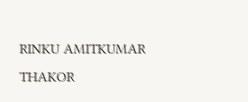RINKU AMITKUMAR THAKOR